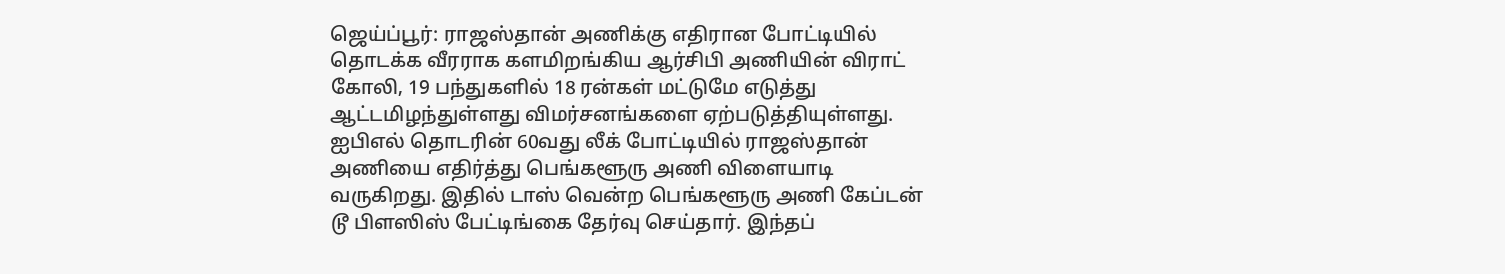ஜெய்ப்பூர்: ராஜஸ்தான் அணிக்கு எதிரான போட்டியில் தொடக்க வீரராக களமிறங்கிய ஆர்சிபி அணியின் விராட் கோலி, 19 பந்துகளில் 18 ரன்கள் மட்டுமே எடுத்து ஆட்டமிழந்துள்ளது விமர்சனங்களை ஏற்படுத்தியுள்ளது.
ஐபிஎல் தொடரின் 60வது லீக் போட்டியில் ராஜஸ்தான் அணியை எதிர்த்து பெங்களூரு அணி விளையாடி வருகிறது. இதில் டாஸ் வென்ற பெங்களூரு அணி கேப்டன் டூ பிளஸிஸ் பேட்டிங்கை தேர்வு செய்தார். இந்தப்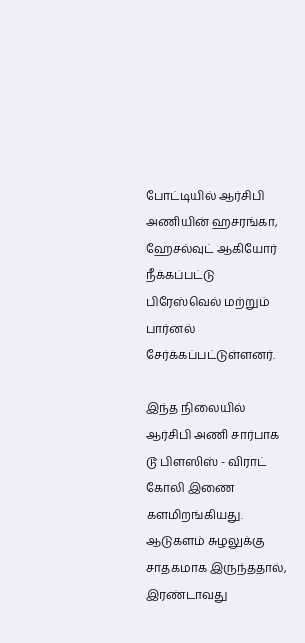போட்டியில் ஆர்சிபி அணியின் ஹசரங்கா, ஹேசல்வுட் ஆகியோர் நீக்கப்பட்டு பிரேஸ்வெல் மற்றும் பார்னல் சேர்க்கப்பட்டுள்ளனர்.

இந்த நிலையில் ஆர்சிபி அணி சார்பாக டூ பிளஸிஸ் - விராட் கோலி இணை களமிறங்கியது. ஆடுகளம் சுழலுக்கு சாதகமாக இருந்ததால், இரண்டாவது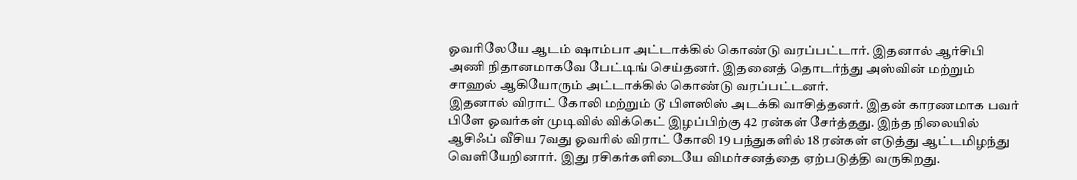ஓவரிலேயே ஆடம் ஷாம்பா அட்டாக்கில் கொண்டு வரப்பட்டார். இதனால் ஆர்சிபி அணி நிதானமாகவே பேட்டிங் செய்தனர். இதனைத் தொடர்ந்து அஸ்வின் மற்றும் சாஹல் ஆகியோரும் அட்டாக்கில் கொண்டு வரப்பட்டனர்.
இதனால் விராட் கோலி மற்றும் டூ பிளஸிஸ் அடக்கி வாசித்தனர். இதன் காரணமாக பவர் பிளே ஓவர்கள் முடிவில் விக்கெட் இழப்பிற்கு 42 ரன்கள் சேர்த்தது. இந்த நிலையில் ஆசிஃப் வீசிய 7வது ஓவரில் விராட் கோலி 19 பந்துகளில் 18 ரன்கள் எடுத்து ஆட்டமிழந்து வெளியேறினார். இது ரசிகர்களிடையே விமர்சனத்தை ஏற்படுத்தி வருகிறது.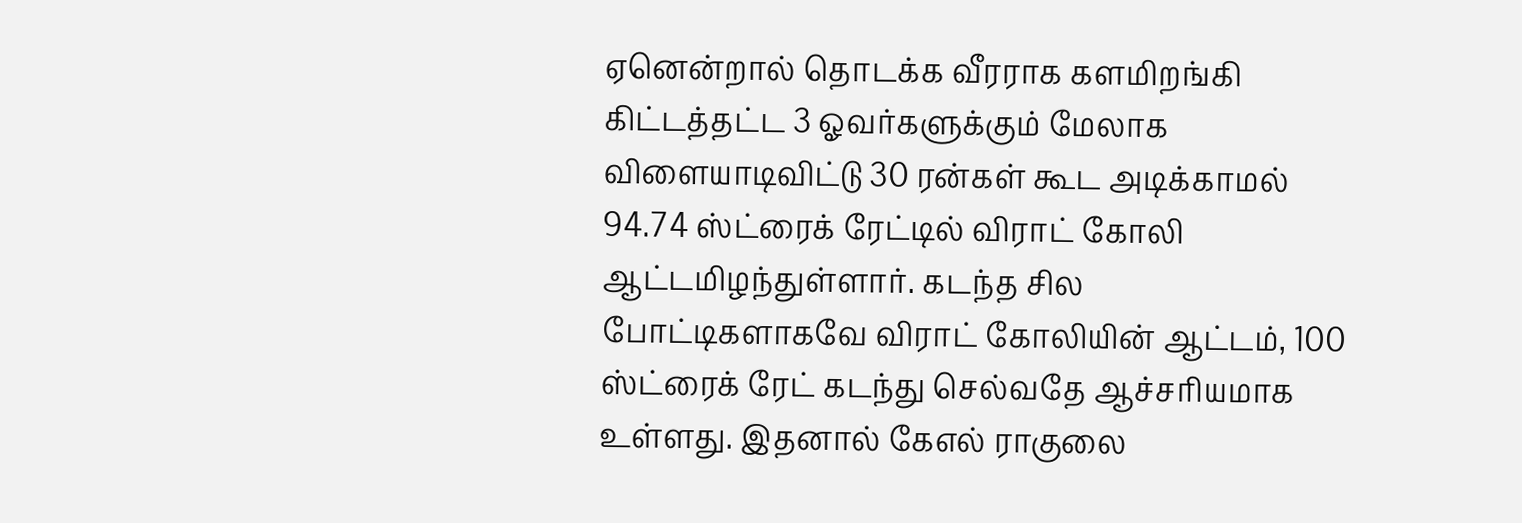ஏனென்றால் தொடக்க வீரராக களமிறங்கி கிட்டத்தட்ட 3 ஓவர்களுக்கும் மேலாக விளையாடிவிட்டு 30 ரன்கள் கூட அடிக்காமல் 94.74 ஸ்ட்ரைக் ரேட்டில் விராட் கோலி ஆட்டமிழந்துள்ளார். கடந்த சில போட்டிகளாகவே விராட் கோலியின் ஆட்டம், 100 ஸ்ட்ரைக் ரேட் கடந்து செல்வதே ஆச்சரியமாக உள்ளது. இதனால் கேஎல் ராகுலை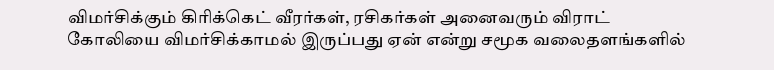விமர்சிக்கும் கிரிக்கெட் வீரர்கள், ரசிகர்கள் அனைவரும் விராட் கோலியை விமர்சிக்காமல் இருப்பது ஏன் என்று சமூக வலைதளங்களில்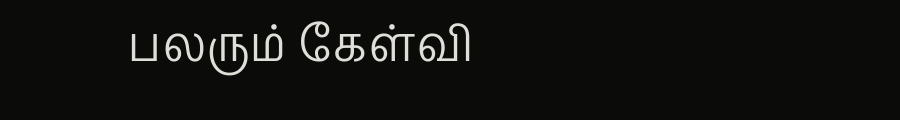பலரும் கேள்வி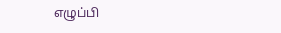எழுப்பி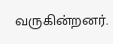வருகின்றனர்.